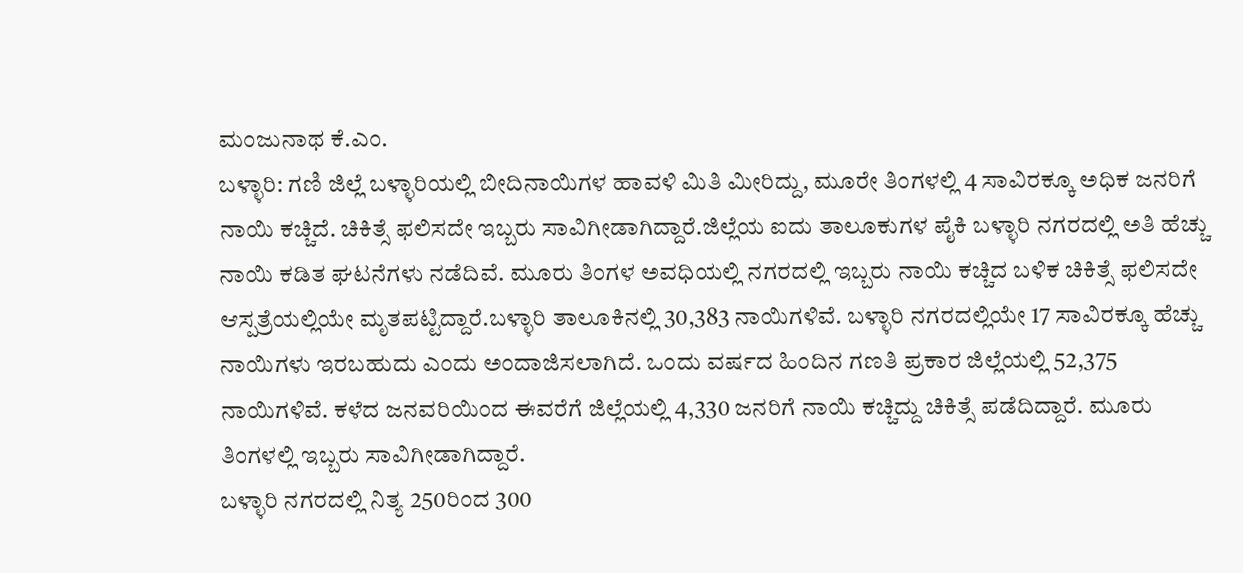ಮಂಜುನಾಥ ಕೆ.ಎಂ.
ಬಳ್ಳಾರಿ: ಗಣಿ ಜಿಲ್ಲೆ ಬಳ್ಳಾರಿಯಲ್ಲಿ ಬೀದಿನಾಯಿಗಳ ಹಾವಳಿ ಮಿತಿ ಮೀರಿದ್ದು, ಮೂರೇ ತಿಂಗಳಲ್ಲಿ 4 ಸಾವಿರಕ್ಕೂ ಅಧಿಕ ಜನರಿಗೆ ನಾಯಿ ಕಚ್ಚಿದೆ. ಚಿಕಿತ್ಸೆ ಫಲಿಸದೇ ಇಬ್ಬರು ಸಾವಿಗೀಡಾಗಿದ್ದಾರೆ.ಜಿಲ್ಲೆಯ ಐದು ತಾಲೂಕುಗಳ ಪೈಕಿ ಬಳ್ಳಾರಿ ನಗರದಲ್ಲಿ ಅತಿ ಹೆಚ್ಚು ನಾಯಿ ಕಡಿತ ಘಟನೆಗಳು ನಡೆದಿವೆ. ಮೂರು ತಿಂಗಳ ಅವಧಿಯಲ್ಲಿ ನಗರದಲ್ಲಿ ಇಬ್ಬರು ನಾಯಿ ಕಚ್ಚಿದ ಬಳಿಕ ಚಿಕಿತ್ಸೆ ಫಲಿಸದೇ ಆಸ್ಪತ್ರೆಯಲ್ಲಿಯೇ ಮೃತಪಟ್ಟಿದ್ದಾರೆ.ಬಳ್ಳಾರಿ ತಾಲೂಕಿನಲ್ಲಿ 30,383 ನಾಯಿಗಳಿವೆ. ಬಳ್ಳಾರಿ ನಗರದಲ್ಲಿಯೇ 17 ಸಾವಿರಕ್ಕೂ ಹೆಚ್ಚು ನಾಯಿಗಳು ಇರಬಹುದು ಎಂದು ಅಂದಾಜಿಸಲಾಗಿದೆ. ಒಂದು ವರ್ಷದ ಹಿಂದಿನ ಗಣತಿ ಪ್ರಕಾರ ಜಿಲ್ಲೆಯಲ್ಲಿ 52,375 ನಾಯಿಗಳಿವೆ. ಕಳೆದ ಜನವರಿಯಿಂದ ಈವರೆಗೆ ಜಿಲ್ಲೆಯಲ್ಲಿ 4,330 ಜನರಿಗೆ ನಾಯಿ ಕಚ್ಚಿದ್ದು ಚಿಕಿತ್ಸೆ ಪಡೆದಿದ್ದಾರೆ. ಮೂರು ತಿಂಗಳಲ್ಲಿ ಇಬ್ಬರು ಸಾವಿಗೀಡಾಗಿದ್ದಾರೆ.
ಬಳ್ಳಾರಿ ನಗರದಲ್ಲಿ ನಿತ್ಯ 250ರಿಂದ 300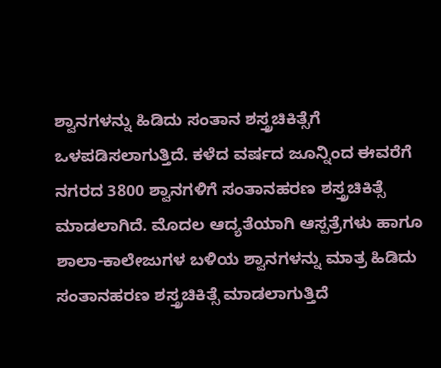ಶ್ವಾನಗಳನ್ನು ಹಿಡಿದು ಸಂತಾನ ಶಸ್ತ್ರಚಿಕಿತ್ಸೆಗೆ ಒಳಪಡಿಸಲಾಗುತ್ತಿದೆ. ಕಳೆದ ವರ್ಷದ ಜೂನ್ನಿಂದ ಈವರೆಗೆ ನಗರದ 3800 ಶ್ವಾನಗಳಿಗೆ ಸಂತಾನಹರಣ ಶಸ್ತ್ರಚಿಕಿತ್ಸೆ ಮಾಡಲಾಗಿದೆ. ಮೊದಲ ಆದ್ಯತೆಯಾಗಿ ಆಸ್ಪತ್ರೆಗಳು ಹಾಗೂ ಶಾಲಾ-ಕಾಲೇಜುಗಳ ಬಳಿಯ ಶ್ವಾನಗಳನ್ನು ಮಾತ್ರ ಹಿಡಿದು ಸಂತಾನಹರಣ ಶಸ್ತ್ರಚಿಕಿತ್ಸೆ ಮಾಡಲಾಗುತ್ತಿದೆ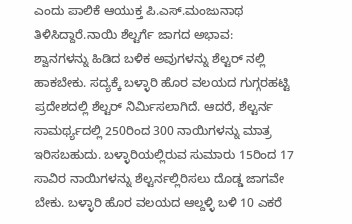ಎಂದು ಪಾಲಿಕೆ ಆಯುಕ್ತ ಪಿ.ಎಸ್.ಮಂಜುನಾಥ ತಿಳಿಸಿದ್ದಾರೆ.ನಾಯಿ ಶೆಲ್ಟರ್ಗೆ ಜಾಗದ ಅಭಾವ:
ಶ್ವಾನಗಳನ್ನು ಹಿಡಿದ ಬಳಿಕ ಅವುಗಳನ್ನು ಶೆಲ್ಟರ್ ನಲ್ಲಿ ಹಾಕಬೇಕು. ಸದ್ಯಕ್ಕೆ ಬಳ್ಳಾರಿ ಹೊರ ವಲಯದ ಗುಗ್ಗರಹಟ್ಟಿ ಪ್ರದೇಶದಲ್ಲಿ ಶೆಲ್ಟರ್ ನಿರ್ಮಿಸಲಾಗಿದೆ. ಆದರೆ, ಶೆಲ್ಟರ್ನ ಸಾಮರ್ಥ್ಯದಲ್ಲಿ 250ರಿಂದ 300 ನಾಯಿಗಳನ್ನು ಮಾತ್ರ ಇರಿಸಬಹುದು. ಬಳ್ಳಾರಿಯಲ್ಲಿರುವ ಸುಮಾರು 15ರಿಂದ 17 ಸಾವಿರ ನಾಯಿಗಳನ್ನು ಶೆಲ್ಟರ್ನಲ್ಲಿರಿಸಲು ದೊಡ್ಡ ಜಾಗವೇ ಬೇಕು. ಬಳ್ಳಾರಿ ಹೊರ ವಲಯದ ಆಲ್ದಳ್ಳಿ ಬಳಿ 10 ಎಕರೆ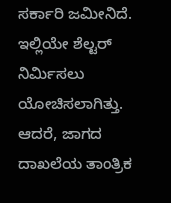ಸರ್ಕಾರಿ ಜಮೀನಿದೆ. ಇಲ್ಲಿಯೇ ಶೆಲ್ಟರ್ ನಿರ್ಮಿಸಲು ಯೋಚಿಸಲಾಗಿತ್ತು. ಆದರೆ, ಜಾಗದ ದಾಖಲೆಯ ತಾಂತ್ರಿಕ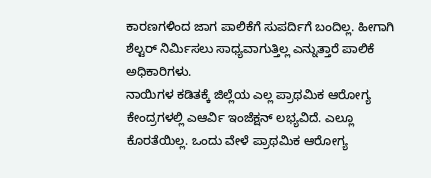ಕಾರಣಗಳಿಂದ ಜಾಗ ಪಾಲಿಕೆಗೆ ಸುಪರ್ದಿಗೆ ಬಂದಿಲ್ಲ. ಹೀಗಾಗಿ ಶೆಲ್ಟರ್ ನಿರ್ಮಿಸಲು ಸಾಧ್ಯವಾಗುತ್ತಿಲ್ಲ ಎನ್ನುತ್ತಾರೆ ಪಾಲಿಕೆ ಅಧಿಕಾರಿಗಳು.
ನಾಯಿಗಳ ಕಡಿತಕ್ಕೆ ಜಿಲ್ಲೆಯ ಎಲ್ಲ ಪ್ರಾಥಮಿಕ ಆರೋಗ್ಯ ಕೇಂದ್ರಗಳಲ್ಲಿ ಎಆರ್ವಿ ಇಂಜೆಕ್ಷನ್ ಲಭ್ಯವಿದೆ. ಎಲ್ಲೂ ಕೊರತೆಯಿಲ್ಲ. ಒಂದು ವೇಳೆ ಪ್ರಾಥಮಿಕ ಆರೋಗ್ಯ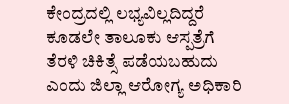ಕೇಂದ್ರದಲ್ಲಿ ಲಭ್ಯವಿಲ್ಲದಿದ್ದರೆ ಕೂಡಲೇ ತಾಲೂಕು ಆಸ್ಪತ್ರೆಗೆ ತೆರಳಿ ಚಿಕಿತ್ಸೆ ಪಡೆಯಬಹುದು ಎಂದು ಜಿಲ್ಲಾ ಆರೋಗ್ಯ ಅಧಿಕಾರಿ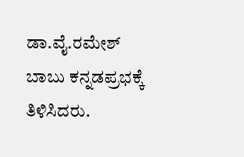ಡಾ.ವೈ.ರಮೇಶ್ ಬಾಬು ಕನ್ನಡಪ್ರಭಕ್ಕೆ ತಿಳಿಸಿದರು.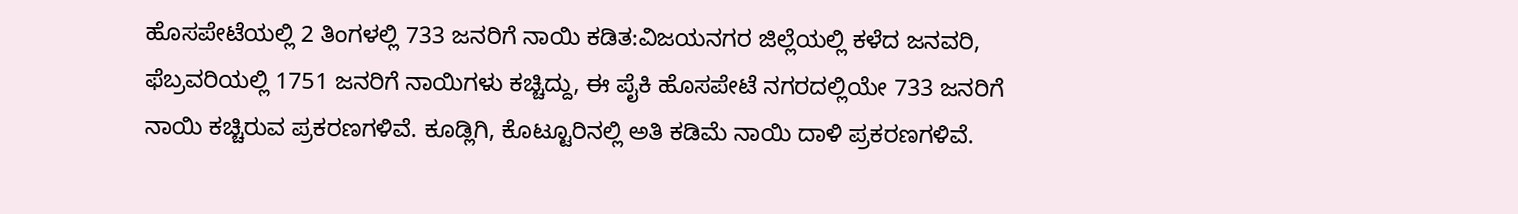ಹೊಸಪೇಟೆಯಲ್ಲಿ 2 ತಿಂಗಳಲ್ಲಿ 733 ಜನರಿಗೆ ನಾಯಿ ಕಡಿತ:ವಿಜಯನಗರ ಜಿಲ್ಲೆಯಲ್ಲಿ ಕಳೆದ ಜನವರಿ, ಫೆಬ್ರವರಿಯಲ್ಲಿ 1751 ಜನರಿಗೆ ನಾಯಿಗಳು ಕಚ್ಚಿದ್ದು, ಈ ಪೈಕಿ ಹೊಸಪೇಟೆ ನಗರದಲ್ಲಿಯೇ 733 ಜನರಿಗೆ ನಾಯಿ ಕಚ್ಚಿರುವ ಪ್ರಕರಣಗಳಿವೆ. ಕೂಡ್ಲಿಗಿ, ಕೊಟ್ಟೂರಿನಲ್ಲಿ ಅತಿ ಕಡಿಮೆ ನಾಯಿ ದಾಳಿ ಪ್ರಕರಣಗಳಿವೆ.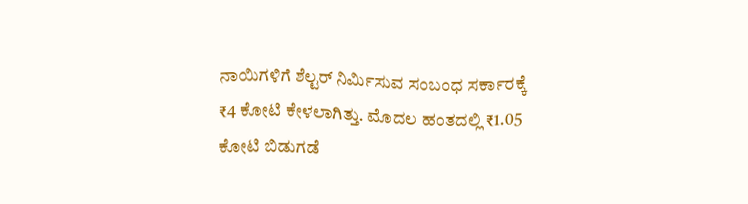ನಾಯಿಗಳಿಗೆ ಶೆಲ್ಟರ್ ನಿರ್ಮಿಸುವ ಸಂಬಂಧ ಸರ್ಕಾರಕ್ಕೆ ₹4 ಕೋಟಿ ಕೇಳಲಾಗಿತ್ತು. ಮೊದಲ ಹಂತದಲ್ಲಿ ₹1.05 ಕೋಟಿ ಬಿಡುಗಡೆ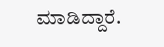ಮಾಡಿದ್ದಾರೆ.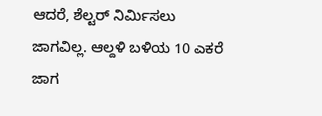ಆದರೆ, ಶೆಲ್ಟರ್ ನಿರ್ಮಿಸಲು ಜಾಗವಿಲ್ಲ. ಆಲ್ದಳಿ ಬಳಿಯ 10 ಎಕರೆ ಜಾಗ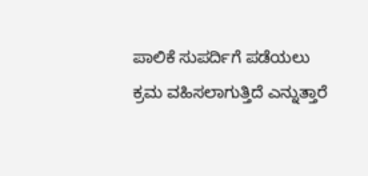ಪಾಲಿಕೆ ಸುಪರ್ದಿಗೆ ಪಡೆಯಲು ಕ್ರಮ ವಹಿಸಲಾಗುತ್ತಿದೆ ಎನ್ನುತ್ತಾರೆ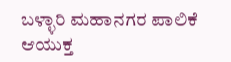ಬಳ್ಳಾರಿ ಮಹಾನಗರ ಪಾಲಿಕೆ ಆಯುಕ್ತ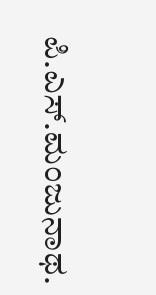ಪಿ.ಎಸ್.ಮಂಜುನಾಥ.